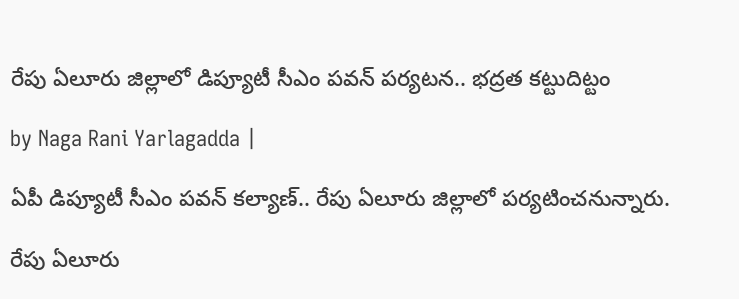రేపు ఏలూరు జిల్లాలో డిప్యూటీ సీఎం పవన్ పర్యటన.. భద్రత కట్టుదిట్టం

by Naga Rani Yarlagadda |

ఏపీ డిప్యూటీ సీఎం పవన్ కల్యాణ్.. రేపు ఏలూరు జిల్లాలో పర్యటించనున్నారు.

రేపు ఏలూరు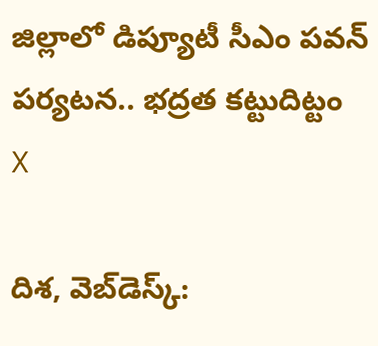జిల్లాలో డిప్యూటీ సీఎం పవన్ పర్యటన.. భద్రత కట్టుదిట్టం
X

దిశ, వెబ్‌డెస్క్: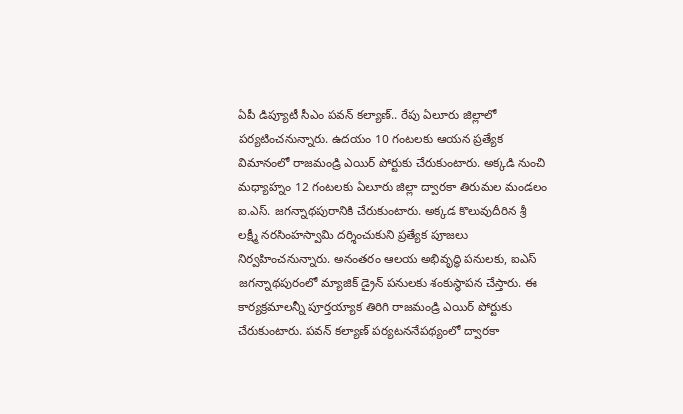ఏపీ డిప్యూటీ సీఎం పవన్ కల్యాణ్.. రేపు ఏలూరు జిల్లాలో పర్యటించనున్నారు. ఉదయం 10 గంటలకు ఆయన ప్రత్యేక విమానంలో రాజమండ్రి ఎయిర్ పోర్టుకు చేరుకుంటారు. అక్కడి నుంచి మధ్యాహ్నం 12 గంటలకు ఏలూరు జిల్లా ద్వారకా తిరుమల మండలం ఐ.ఎస్. జగన్నాథపురానికి చేరుకుంటారు. అక్కడ కొలువుదీరిన శ్రీ లక్ష్మీ నరసింహస్వామి దర్శించుకుని ప్రత్యేక పూజలు నిర్వహించనున్నారు. అనంతరం ఆలయ అభివృద్ధి పనులకు, ఐఎస్ జగన్నాథపురంలో మ్యాజిక్ డ్రైన్ పనులకు శంకుస్థాపన చేస్తారు. ఈ కార్యక్రమాలన్నీ పూర్తయ్యాక తిరిగి రాజమండ్రి ఎయిర్ పోర్టుకు చేరుకుంటారు. పవన్ కల్యాణ్ పర్యటననేపథ్యంలో ద్వారకా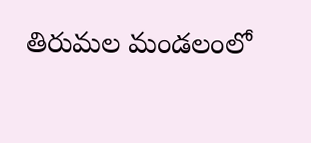తిరుమల మండలంలో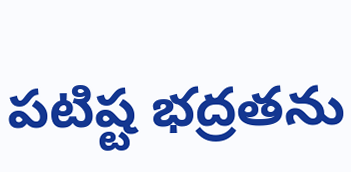పటిష్ట భద్రతను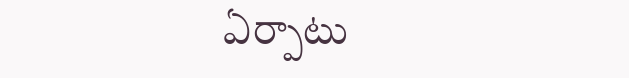ఏర్పాటు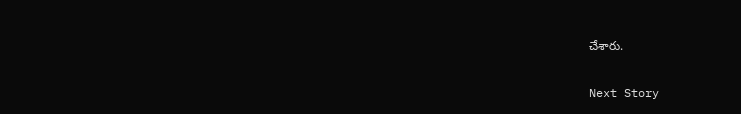చేశారు.

Next Story